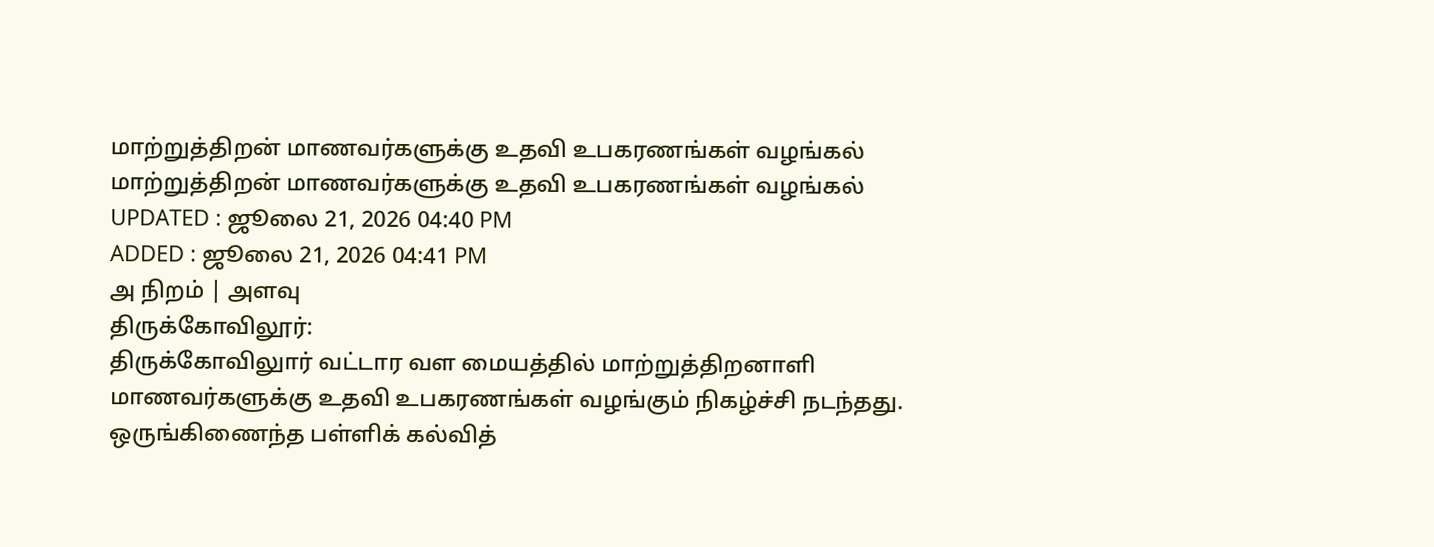மாற்றுத்திறன் மாணவர்களுக்கு உதவி உபகரணங்கள் வழங்கல்
மாற்றுத்திறன் மாணவர்களுக்கு உதவி உபகரணங்கள் வழங்கல்
UPDATED : ஜூலை 21, 2026 04:40 PM
ADDED : ஜூலை 21, 2026 04:41 PM
அ நிறம் | அளவு
திருக்கோவிலூர்:
திருக்கோவிலுார் வட்டார வள மையத்தில் மாற்றுத்திறனாளி மாணவர்களுக்கு உதவி உபகரணங்கள் வழங்கும் நிகழ்ச்சி நடந்தது.
ஒருங்கிணைந்த பள்ளிக் கல்வித்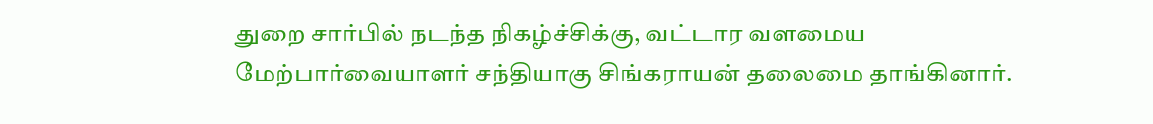துறை சார்பில் நடந்த நிகழ்ச்சிக்கு, வட்டார வளமைய மேற்பார்வையாளர் சந்தியாகு சிங்கராயன் தலைமை தாங்கினார்.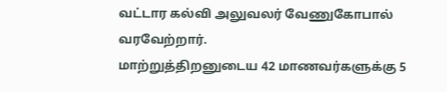வட்டார கல்வி அலுவலர் வேணுகோபால் வரவேற்றார்.
மாற்றுத்திறனுடைய 42 மாணவர்களுக்கு 5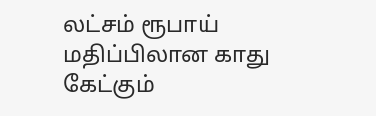லட்சம் ரூபாய் மதிப்பிலான காது கேட்கும்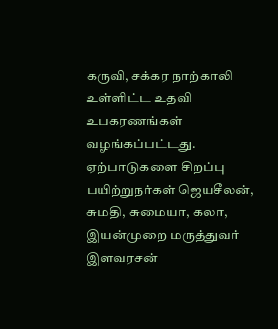கருவி, சக்கர நாற்காலி உள்ளிட்ட உதவி உபகரணங்கள் வழங்கப்பட்டது.
ஏற்பாடுகளை சிறப்பு பயிற்றுநர்கள் ஜெயசீலன், சுமதி, சுமையா, கலா, இயன்முறை மருத்துவர் இளவரசன்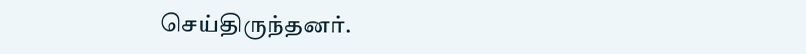செய்திருந்தனர்.